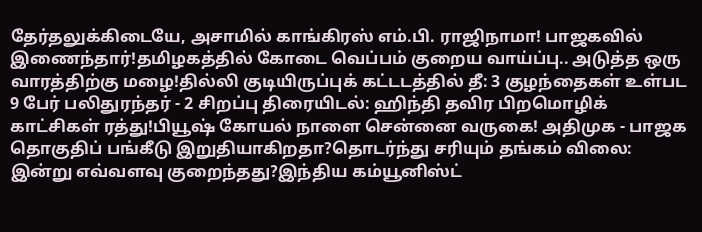தேர்தலுக்கிடையே, அசாமில் காங்கிரஸ் எம்.பி. ராஜிநாமா! பாஜகவில் இணைந்தார்!தமிழகத்தில் கோடை வெப்பம் குறைய வாய்ப்பு.. அடுத்த ஒரு வாரத்திற்கு மழை!தில்லி குடியிருப்புக் கட்டடத்தில் தீ: 3 குழந்தைகள் உள்பட 9 பேர் பலிதுரந்தர் - 2 சிறப்பு திரையிடல்: ஹிந்தி தவிர பிறமொழிக் காட்சிகள் ரத்து!பியூஷ் கோயல் நாளை சென்னை வருகை! அதிமுக - பாஜக தொகுதிப் பங்கீடு இறுதியாகிறதா?தொடர்ந்து சரியும் தங்கம் விலை: இன்று எவ்வளவு குறைந்தது?இந்திய கம்யூனிஸ்ட்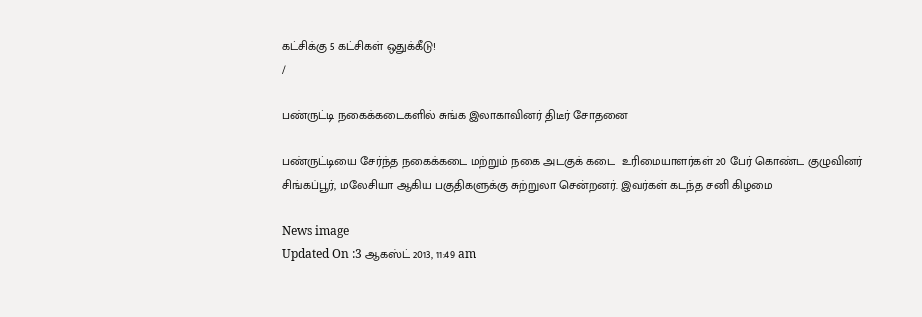கட்சிக்கு 5 கட்சிகள் ஒதுக்கீடு!
/

பண்ருட்டி நகைக்கடைகளில் சுங்க இலாகாவினர் திடீர் சோதனை

பண்ருட்டியை சேர்ந்த நகைக்கடை மற்றும் நகை அடகுக் கடை  உரிமையாளர்கள் 20 பேர் கொண்ட குழுவினர் சிங்கப்பூர், மலேசியா ஆகிய பகுதிகளுக்கு சுற்றுலா சென்றனர். இவர்கள் கடந்த சனி கிழமை

News image
Updated On :3 ஆகஸ்ட் 2013, 11:49 am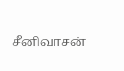சீனிவாசன்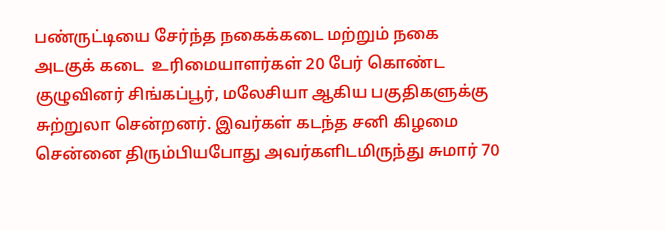பண்ருட்டியை சேர்ந்த நகைக்கடை மற்றும் நகை அடகுக் கடை  உரிமையாளர்கள் 20 பேர் கொண்ட குழுவினர் சிங்கப்பூர், மலேசியா ஆகிய பகுதிகளுக்கு சுற்றுலா சென்றனர். இவர்கள் கடந்த சனி கிழமை சென்னை திரும்பியபோது அவர்களிடமிருந்து சுமார் 70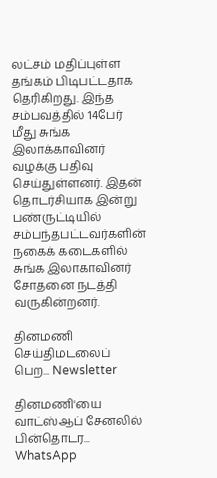லட்சம் மதிப்புள்ள தங்கம் பிடிபட்டதாக தெரிகிறது. இந்த சம்பவத்தில் 14பேர் மீது சுங்க இலாக்காவினர் வழக்கு பதிவு செய்துள்ளனர். இதன் தொடர்சியாக இன்று பண்ருட்டியில் சம்பந்தபட்டவர்களின் நகைக் கடைகளில்  சுங்க இலாகாவினர் சோதனை நடத்தி வருகின்றனர்.

தினமணி செய்திமடலைப் பெற... Newsletter

தினமணி'யை வாட்ஸ்ஆப் சேனலில் பின்தொடர... WhatsApp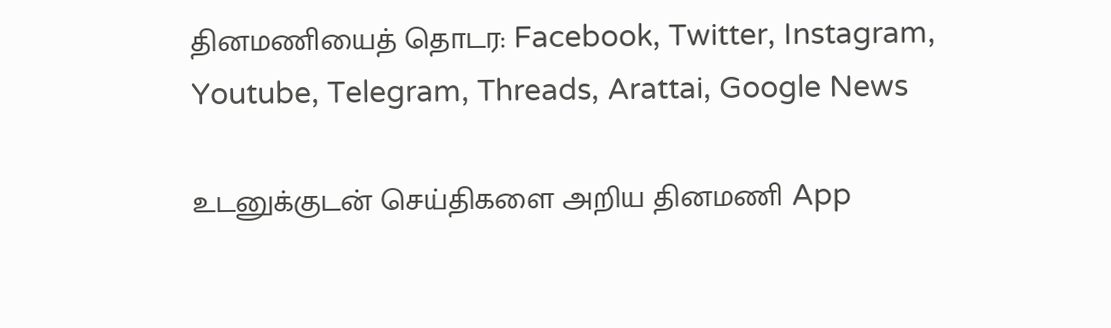தினமணியைத் தொடர: Facebook, Twitter, Instagram, Youtube, Telegram, Threads, Arattai, Google News

உடனுக்குடன் செய்திகளை அறிய தினமணி App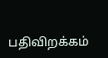பதிவிறக்கம்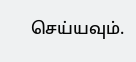செய்யவும்.